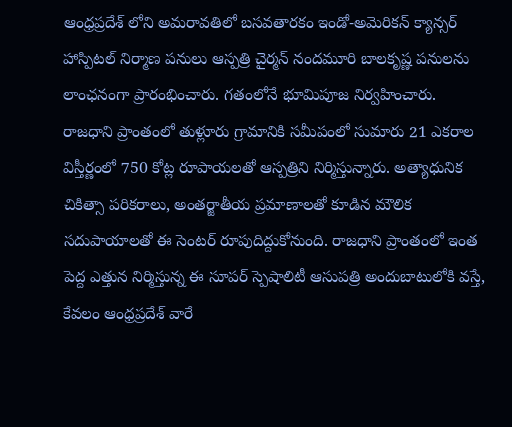ఆంధ్రప్రదేశ్ లోని అమరావతిలో బసవతారకం ఇండో-అమెరికన్ క్యాన్సర్ హాస్పిటల్ నిర్మాణ పనులు ఆస్పత్రి చైర్మన్ నందమూరి బాలకృష్ణ పనులను లాంఛనంగా ప్రారంభించారు. గతంలోనే భూమిపూజ నిర్వహించారు. రాజధాని ప్రాంతంలో తుళ్లూరు గ్రామానికి సమీపంలో సుమారు 21 ఎకరాల విస్తీర్ణంలో 750 కోట్ల రూపాయలతో ఆస్పత్రిని నిర్మిస్తున్నారు. అత్యాధునిక చికిత్సా పరికరాలు, అంతర్జాతీయ ప్రమాణాలతో కూడిన మౌలిక సదుపాయాలతో ఈ సెంటర్ రూపుదిద్దుకోనుంది. రాజధాని ప్రాంతంలో ఇంత పెద్ద ఎత్తున నిర్మిస్తున్న ఈ సూపర్ స్పెషాలిటీ ఆసుపత్రి అందుబాటులోకి వస్తే, కేవలం ఆంధ్రప్రదేశ్ వారే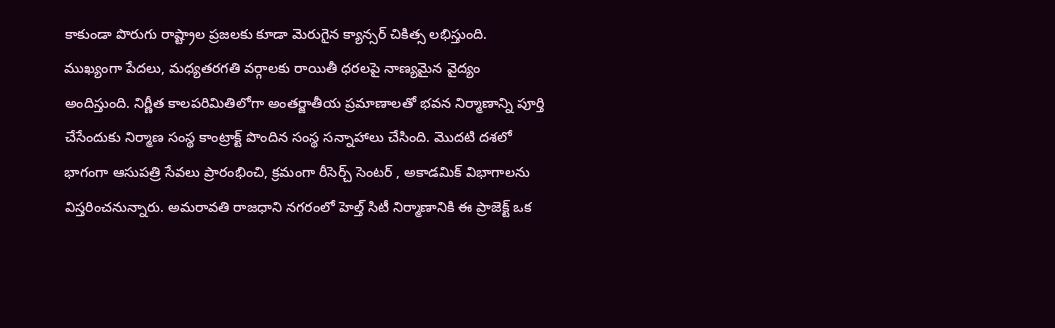కాకుండా పొరుగు రాష్ట్రాల ప్రజలకు కూడా మెరుగైన క్యాన్సర్ చికిత్స లభిస్తుంది. ముఖ్యంగా పేదలు, మధ్యతరగతి వర్గాలకు రాయితీ ధరలపై నాణ్యమైన వైద్యం అందిస్తుంది. నిర్ణీత కాలపరిమితిలోగా అంతర్జాతీయ ప్రమాణాలతో భవన నిర్మాణాన్ని పూర్తి చేసేందుకు నిర్మాణ సంస్థ కాంట్రాక్ట్ పొందిన సంస్థ సన్నాహాలు చేసింది. మొదటి దశలో భాగంగా ఆసుపత్రి సేవలు ప్రారంభించి, క్రమంగా రీసెర్చ్ సెంటర్ , అకాడమిక్ విభాగాలను విస్తరించనున్నారు. అమరావతి రాజధాని నగరంలో హెల్త్ సిటీ నిర్మాణానికి ఈ ప్రాజెక్ట్ ఒక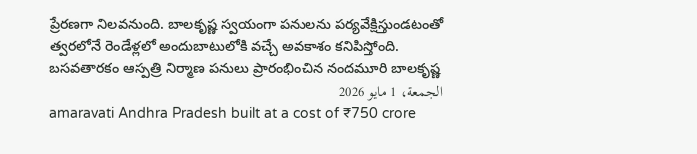ప్రేరణగా నిలవనుంది. బాలకృష్ణ స్వయంగా పనులను పర్యవేక్షిస్తుండటంతో త్వరలోనే రెండేళ్లలో అందుబాటులోకి వచ్చే అవకాశం కనిపిస్తోంది.
బసవతారకం ఆస్పత్రి నిర్మాణ పనులు ప్రారంభించిన నందమూరి బాలకృష్ణ
الجمعة، 1 مايو 2026
amaravati Andhra Pradesh built at a cost of ₹750 crore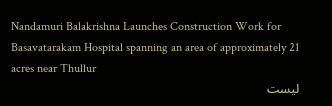Nandamuri Balakrishna Launches Construction Work for Basavatarakam Hospital spanning an area of approximately 21 acres near Thullur
ليست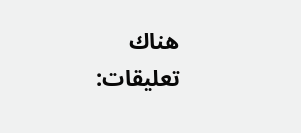هناك تعليقات: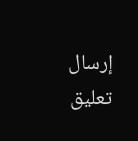إرسال تعليق